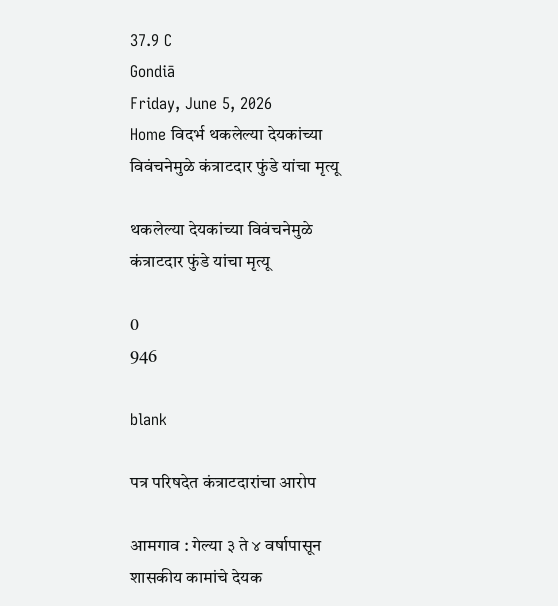37.9 C
Gondiā
Friday, June 5, 2026
Home विदर्भ थकलेल्या देयकांच्या विवंचनेमुळे कंत्राटदार फुंडे यांचा मृत्यू

थकलेल्या देयकांच्या विवंचनेमुळे कंत्राटदार फुंडे यांचा मृत्यू

0
946

blank

पत्र परिषदेत कंत्राटदारांचा आरोप

आमगाव : गेल्या ३ ते ४ वर्षापासून शासकीय कामांचे देयक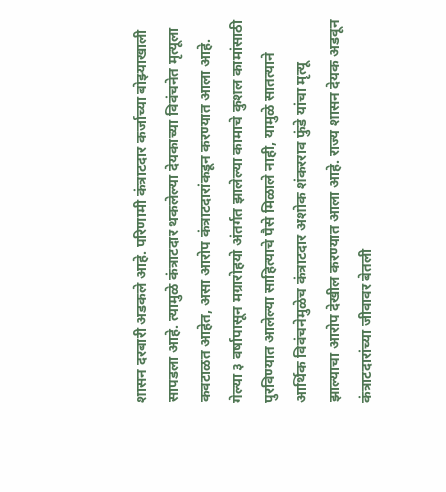शासन दरबारी अडकले आहे. परिणामी कंत्राटदार कर्जाच्या बोझ्याखाली सापडला आहे. त्यामुळे कंत्राटदार थकलेल्या देयकाच्या विवंचनेत मृत्यूला कवटाळत आहेत, असा आरोप कंत्राटदारांकडून करण्यात आला आहे. गेल्या ३ वर्षापासून मग्रारोहयो अंतर्गत झालेल्या कामाचे कुशल कामांसाठी पुरविण्यात आलेल्या साहित्याचे पैसे मिळाले नाही, यामुळे सातत्याने आर्थिक विवंचनेमुळेच कंत्राटदार अशोक शंकरराव फुंडे यांचा मृत्यू झाल्याचा आरोप देखील करण्यात आला आहे. राज्य शासन देयक अडवून कंत्राटदारांच्या जीवावर बेतली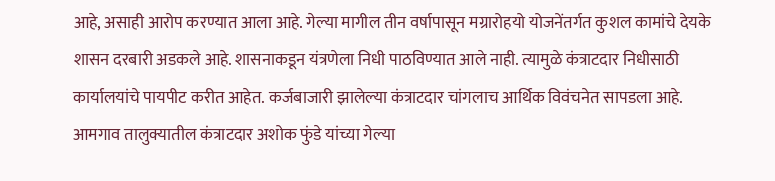आहे, असाही आरोप करण्यात आला आहे. गेल्या मागील तीन वर्षापासून मग्रारोहयो योजनेंतर्गत कुशल कामांचे देयके शासन दरबारी अडकले आहे. शासनाकडून यंत्रणेला निधी पाठविण्यात आले नाही. त्यामुळे कंत्राटदार निधीसाठी कार्यालयांचे पायपीट करीत आहेत. कर्जबाजारी झालेल्या कंत्राटदार चांगलाच आर्थिक विवंचनेत सापडला आहे. आमगाव तालुक्यातील कंत्राटदार अशोक फुंडे यांच्या गेल्या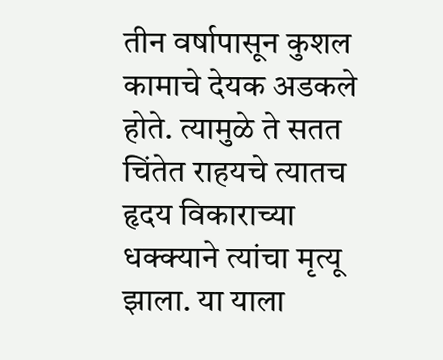तीन वर्षापासून कुशल कामाचे देयक अडकले होते. त्यामुळे ते सतत चिंतेत राहयचे त्यातच हृदय विकाराच्या धक्क्याने त्यांचा मृत्यू झाला. या याला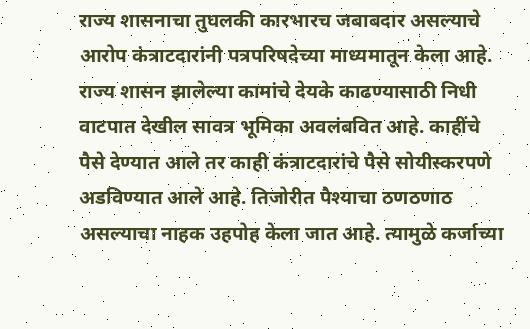राज्य शासनाचा तुघलकी कारभारच जबाबदार असल्याचे आरोप कंत्राटदारांनी पत्रपरिषदेच्या माध्यमातून केला आहे. राज्य शासन झालेल्या कामांचे देयके काढण्यासाठी निधी वाटपात देखील सावत्र भूमिका अवलंबवित आहे. काहींचे पैसे देण्यात आले तर काही कंत्राटदारांचे पैसे सोयीस्करपणे अडविण्यात आले आहे. तिजोरीत पैश्याचा ठणठणाठ असल्याचा नाहक उहपोह केला जात आहे. त्यामुळे कर्जाच्या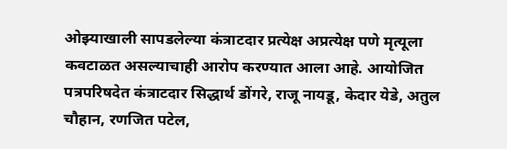ओझ्याखाली सापडलेल्या कंत्राटदार प्रत्येक्ष अप्रत्येक्ष पणे मृत्यूला कवटाळत असल्याचाही आरोप करण्यात आला आहे. आयोजित पत्रपरिषदेत कंत्राटदार सिद्धार्थ डोंगरे, राजू नायडू, केदार येडे, अतुल चौहान, रणजित पटेल,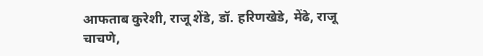आफताब कुरेशी, राजू शेंडे, डॉ. हरिणखेडे, मेंढे, राजू चाचणे,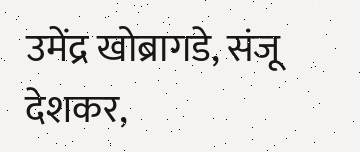उमेंद्र खोब्रागडे, संजू देशकर,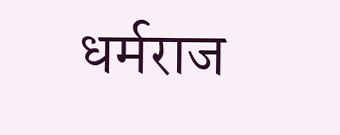धर्मराज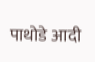पाथोडे आदी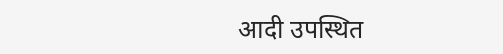आदी उपस्थित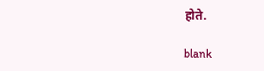होते.

blank